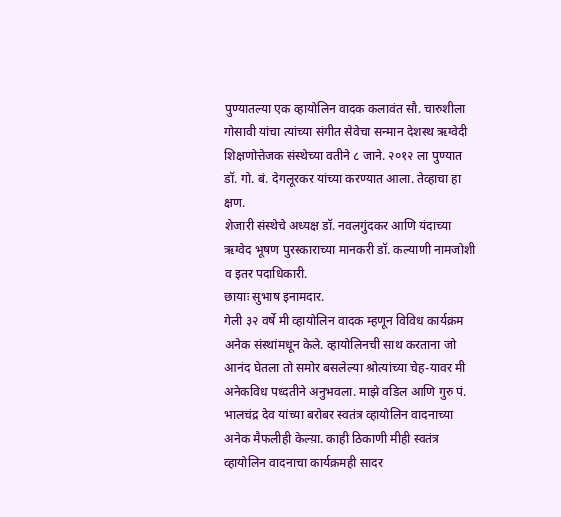पुण्यातल्या एक व्हायोलिन वादक कलावंत सौ. चारुशीला गोसावी यांचा त्यांच्या संगीत सेवेचा सन्मान देशस्थ ऋग्वेदी शिक्षणोत्तेजक संस्थेच्या वतीने ८ जाने. २०१२ ला पुण्यात डॉ. गो. बं. देगलूरकर यांच्या करण्यात आला. तेव्हाचा हा क्षण.
शेजारी संस्थेचे अध्यक्ष डॉ. नवलगुंदकर आणि यंदाच्या ऋग्वेद भूषण पुरस्काराच्या मानकरी डॉ. कल्याणी नामजोशी व इतर पदाधिकारी.
छायाः सुभाष इनामदार.
गेली ३२ वर्षे मी व्हायोलिन वादक म्हणून विविध कार्यक्रम अनेक संस्थांमधून केले. व्हायोलिनची साथ करताना जो आनंद घेतला तो समोर बसलेल्या श्रोत्यांच्या चेह-यावर मी अनेकविध पध्दतीने अनुभवला. माझे वडिल आणि गुरु पं. भालचंद्र देव यांच्या बरोबर स्वतंत्र व्हायोलिन वादनाच्या अनेक मैफलीही केल्य़ा. काही ठिकाणी मीही स्वतंत्र व्हायोलिन वादनाचा कार्यक्रमही सादर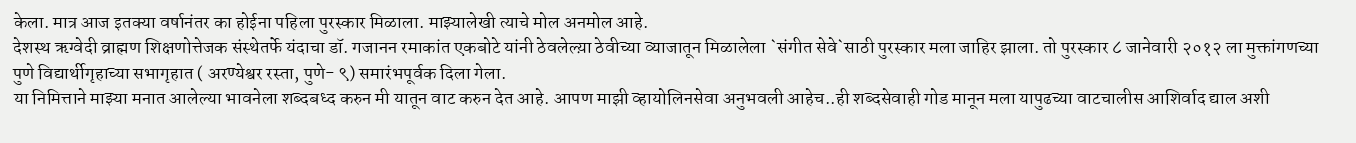केला. मात्र आज इतक्या वर्षानंतर का होईना पहिला पुरस्कार मिळाला. माझ्यालेखी त्याचे मोल अनमोल आहे.
देशस्थ ऋग्वेदी व्राह्मण शिक्षणोत्तेजक संस्थेतर्फे यंदाचा डॉ. गजानन रमाकांत एकबोटे यांनी ठेवलेल्य़ा ठेवीच्या व्याजातून मिळालेला `संगीत सेवे`साठी पुरस्कार मला जाहिर झाला. तो पुरस्कार ८ जानेवारी २०१२ ला मुक्तांगणच्या पुणे विद्यार्थीगृहाच्या सभागृहात ( अरण्येश्वर रस्ता, पुणे- ९) समारंभपूर्वक दिला गेला.
या निमित्ताने माझ्या मनात आलेल्या भावनेला शब्दबध्द करुन मी यातून वाट करुन देत आहे. आपण माझी व्हायोलिनसेवा अनुभवली आहेच..ही शब्दसेवाही गोड मानून मला यापुढच्या वाटचालीस आशिर्वाद द्याल अशी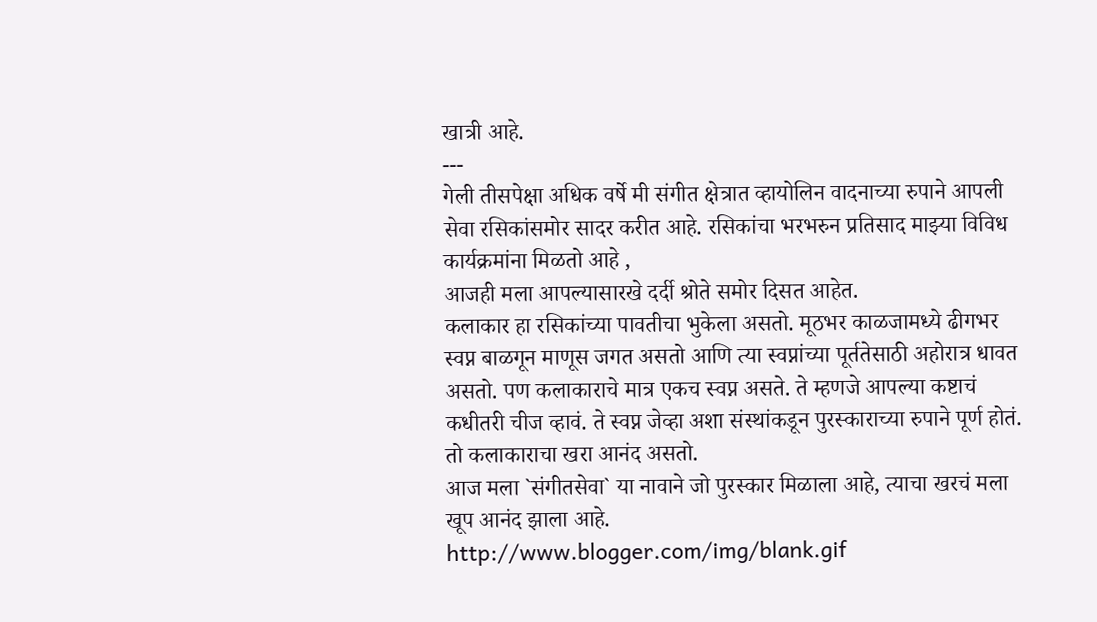खात्री आहे.
---
गेली तीसपेक्षा अधिक वर्षे मी संगीत क्षेत्रात व्हायोलिन वादनाच्या रुपाने आपली सेवा रसिकांसमोर सादर करीत आहे. रसिकांचा भरभरुन प्रतिसाद माझ्या विविध कार्यक्रमांना मिळतो आहे ,
आजही मला आपल्यासारखे दर्दी श्रोते समोर दिसत आहेत.
कलाकार हा रसिकांच्या पावतीचा भुकेला असतो. मूठभर काळजामध्ये ढीगभर स्वप्न बाळगून माणूस जगत असतो आणि त्या स्वप्नांच्या पूर्ततेसाठी अहोरात्र धावत असतो. पण कलाकाराचे मात्र एकच स्वप्न असते. ते म्हणजे आपल्या कष्टाचं कधीतरी चीज व्हावं. ते स्वप्न जेव्हा अशा संस्थांकडून पुरस्काराच्या रुपाने पूर्ण होतं. तो कलाकाराचा खरा आनंद असतो.
आज मला `संगीतसेवा` या नावाने जो पुरस्कार मिळाला आहे, त्याचा खरचं मला खूप आनंद झाला आहे.
http://www.blogger.com/img/blank.gif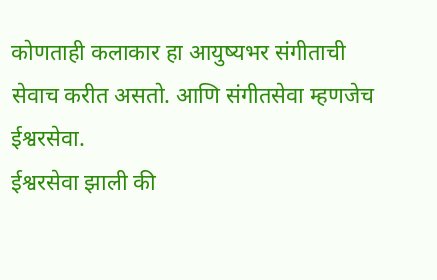कोणताही कलाकार हा आयुष्यभर संगीताची सेवाच करीत असतो. आणि संगीतसेवा म्हणजेच ईश्वरसेवा.
ईश्वरसेवा झाली की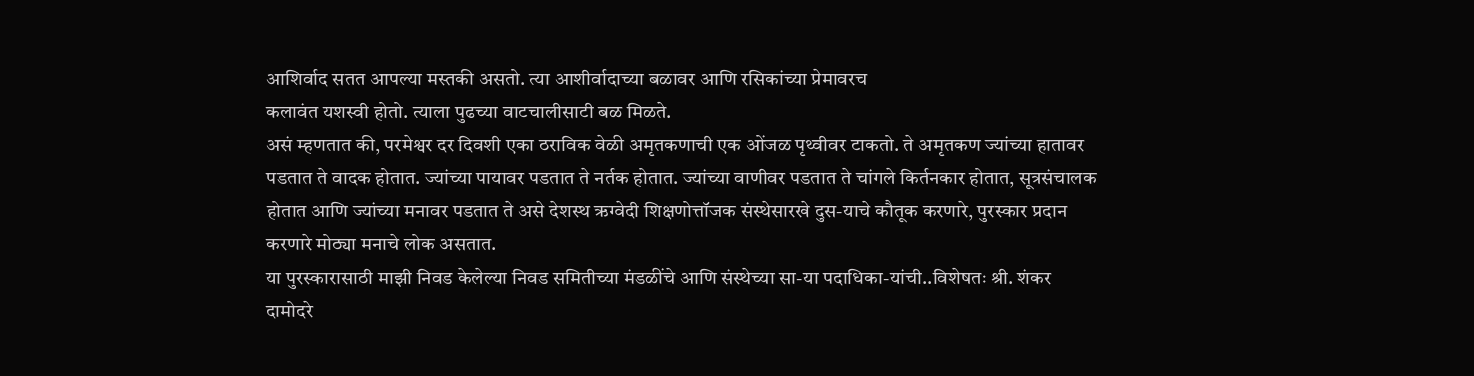आशिर्वाद सतत आपल्या मस्तकी असतो. त्या आशीर्वादाच्या बळावर आणि रसिकांच्या प्रेमावरच
कलावंत यशस्वी होतो. त्याला पुढच्या वाटचालीसाटी बळ मिळते.
असं म्हणतात की, परमेश्वर दर दिवशी एका ठराविक वेळी अमृतकणाची एक ओंजळ पृथ्वीवर टाकतो. ते अमृतकण ज्यांच्या हातावर पडतात ते वादक होतात. ज्यांच्या पायावर पडतात ते नर्तक होतात. ज्यांच्या वाणीवर पडतात ते चांगले किर्तनकार होतात, सूत्रसंचालक होतात आणि ज्यांच्या मनावर पडतात ते असे देशस्थ ऋग्वेदी शिक्षणोत्तॉजक संस्थेसारखे दुस-याचे कौतूक करणारे, पुरस्कार प्रदान करणारे मोठ्या मनाचे लोक असतात.
या पुरस्कारासाठी माझी निवड केलेल्या निवड समितीच्या मंडळींचे आणि संस्थेच्या सा-या पदाधिका-यांची..विशेषतः श्री. शंकर दामोदरे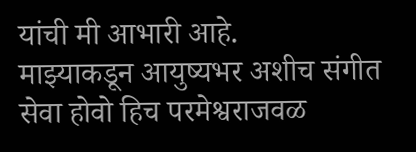यांची मी आभारी आहे.
माझ्याकडून आयुष्यभर अशीच संगीत सेवा होवो हिच परमेश्वराजवळ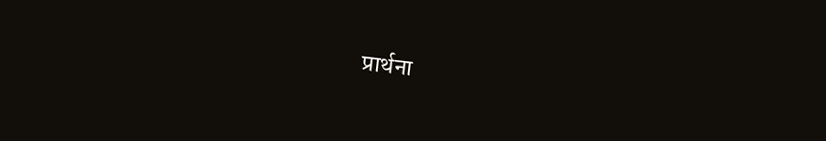प्रार्थना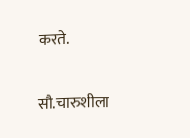करते.

सौ.चारुशीला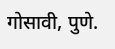गोसावी, पुणे.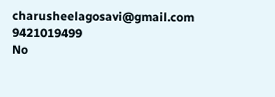charusheelagosavi@gmail.com
9421019499
No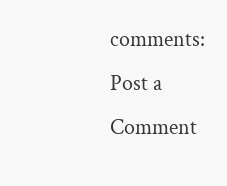comments:
Post a Comment